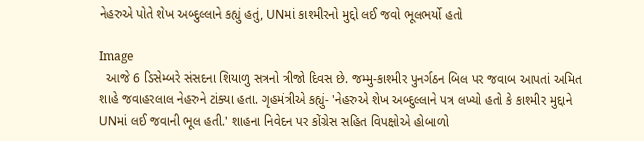નેહરુએ પોતે શેખ અબ્દુલ્લાને કહ્યું હતું, UNમાં કાશ્મીરનો મુદ્દો લઈ જવો ભૂલભર્યો હતો

Image
  આજે 6 ડિસેમ્બરે સંસદના શિયાળુ સત્રનો ત્રીજો દિવસ છે. જમ્મુ-કાશ્મીર પુનર્ગઠન બિલ પર જવાબ આપતાં અમિત શાહે જવાહરલાલ નેહરુને ટાંક્યા હતા. ગૃહમંત્રીએ કહ્યું- 'નેહરુએ શેખ અબ્દુલ્લાને પત્ર લખ્યો હતો કે કાશ્મીર મુદ્દાને UNમાં લઈ જવાની ભૂલ હતી.' શાહના નિવેદન પર કોંગ્રેસ સહિત વિપક્ષોએ હોબાળો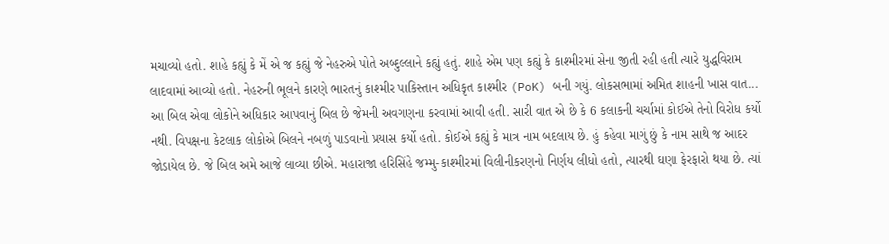મચાવ્યો હતો. શાહે કહ્યું કે મેં એ જ કહ્યું જે નેહરુએ પોતે અબ્દુલ્લાને કહ્યું હતું. શાહે એમ પણ કહ્યું કે કાશ્મીરમાં સેના જીતી રહી હતી ત્યારે યુદ્ધવિરામ લાદવામાં આવ્યો હતો. નેહરુની ભૂલને કારણે ભારતનું કાશ્મીર પાકિસ્તાન અધિકૃત કાશ્મીર (PoK) બની ગયું. લોકસભામાં અમિત શાહની ખાસ વાત... આ બિલ એવા લોકોને અધિકાર આપવાનું બિલ છે જેમની અવગણના કરવામાં આવી હતી. સારી વાત એ છે કે 6 કલાકની ચર્ચામાં કોઈએ તેનો વિરોધ કર્યો નથી. વિપક્ષના કેટલાક લોકોએ બિલને નબળું પાડવાનો પ્રયાસ કર્યો હતો. કોઈએ કહ્યું કે માત્ર નામ બદલાય છે. હું કહેવા માગું છું કે નામ સાથે જ આદર જોડાયેલ છે. જે બિલ અમે આજે લાવ્યા છીએ. મહારાજા હરિસિંહે જમ્મુ-કાશ્મીરમાં વિલીનીકરણનો નિર્ણય લીધો હતો, ત્યારથી ઘણા ફેરફારો થયા છે. ત્યાં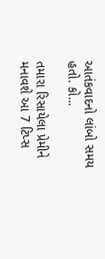આતંકવાદનો લાંબો સમય હતો. કો...

તમારા રિસાયેલા પ્રેમીને મનાવશે આ 7 ટિપ્સ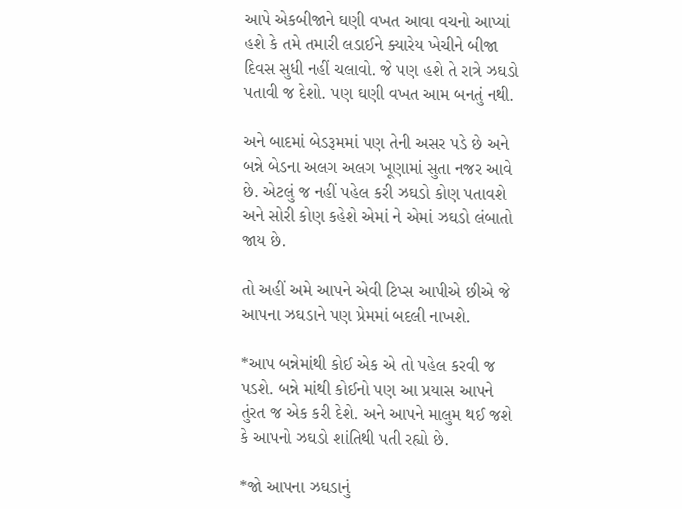આપે એકબીજાને ઘણી વખત આવા વચનો આપ્યાં હશે કે તમે તમારી લડાઈને ક્યારેય ખેચીને બીજા દિવસ સુધી નહીં ચલાવો. જે પણ હશે તે રાત્રે ઝઘડો પતાવી જ દેશો. પણ ઘણી વખત આમ બનતું નથી.

અને બાદમાં બેડરૂમમાં પણ તેની અસર પડે છે અને બન્ને બેડના અલગ અલગ ખૂણામાં સુતા નજર આવે છે. એટલું જ નહીં પહેલ કરી ઝઘડો કોણ પતાવશે અને સોરી કોણ કહેશે એમાં ને એમાં ઝઘડો લંબાતો જાય છે.

તો અહીં અમે આપને એવી ટિપ્સ આપીએ છીએ જે આપના ઝઘડાને પણ પ્રેમમાં બદલી નાખશે.

*આપ બન્નેમાંથી કોઈ એક એ તો પહેલ કરવી જ પડશે. બન્ને માંથી કોઈનો પણ આ પ્રયાસ આપને તુંરત જ એક કરી દેશે. અને આપને માલુમ થઈ જશે કે આપનો ઝઘડો શાંતિથી પતી રહ્યો છે.

*જો આપના ઝઘડાનું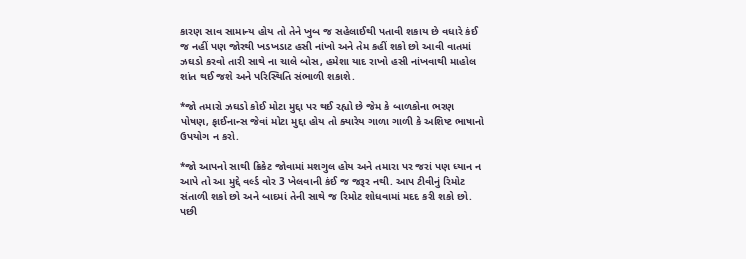કારણ સાવ સામાન્ય હોય તો તેને ખુબ જ સહેલાઈથી પતાવી શકાય છે વધારે કંઈ જ નહીં પણ જોરથી ખડખડાટ હસી નાંખો અને તેમ કહીં શકો છો આવી વાતમાં ઝઘડો કરવો તારી સાથે ના ચાલે બોસ, હમેશા યાદ રાખો હસી નાંખવાથી માહોલ શાંત થઈ જશે અને પરિસ્થિતિ સંભાળી શકાશે.

*જો તમારો ઝઘડો કોઈ મોટા મુદ્દા પર થઈ રહ્યો છે જેમ કે બાળકોના ભરણ પોષણ, ફાઈનાન્સ જેવાં મોટા મુદ્દા હોય તો ક્યારેય ગાળા ગાળી કે અશિષ્ટ ભાષાનો ઉપયોગ ન કરો.

*જો આપનો સાથી ક્રિકેટ જોવામાં મશગુલ હોય અને તમારા પર જરાં પણ ધ્યાન ન આપે તો આ મુદ્દે વર્લ્ડ વોર 3 ખેલવાની કંઈ જ જરૂર નથી. આપ ટીવીનું રિમોટ સંતાળી શકો છો અને બાદમાં તેની સાથે જ રિમોટ શોધવામાં મદદ કરી શકો છો. પછી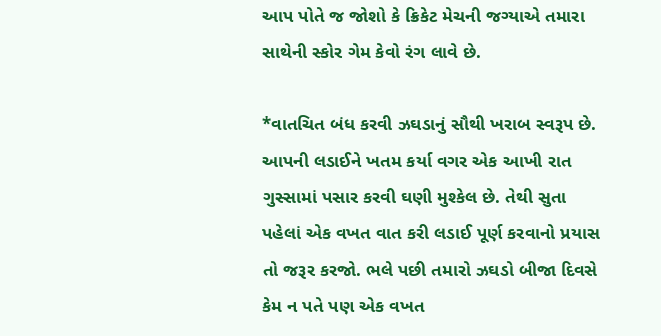આપ પોતે જ જોશો કે ક્રિકેટ મેચની જગ્યાએ તમારા સાથેની સ્કોર ગેમ કેવો રંગ લાવે છે.

*વાતચિત બંધ કરવી ઝઘડાનું સૌથી ખરાબ સ્વરૂપ છે. આપની લડાઈને ખતમ કર્યા વગર એક આખી રાત ગુસ્સામાં પસાર કરવી ઘણી મુશ્કેલ છે. તેથી સુતા પહેલાં એક વખત વાત કરી લડાઈ પૂર્ણ કરવાનો પ્રયાસ તો જરૂર કરજો. ભલે પછી તમારો ઝઘડો બીજા દિવસે કેમ ન પતે પણ એક વખત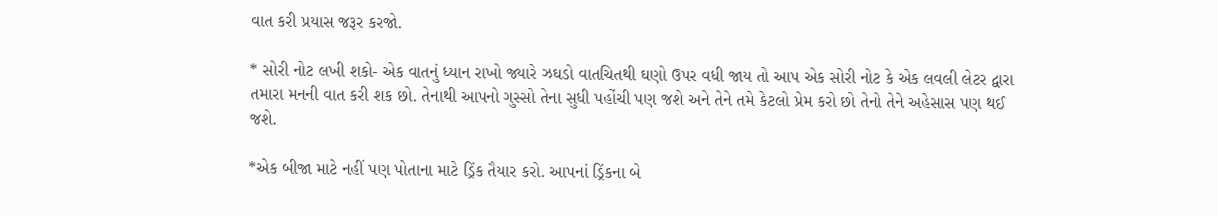વાત કરી પ્રયાસ જરૂર કરજો.

* સોરી નોટ લખી શકો- એક વાતનું ધ્યાન રાખો જ્યારે ઝઘડો વાતચિતથી ઘણો ઉપર વધી જાય તો આપ એક સોરી નોટ કે એક લવલી લેટર દ્વારા તમારા મનની વાત કરી શક છો. તેનાથી આપનો ગુસ્સો તેના સુધી પહોંચી પણ જશે અને તેને તમે કેટલો પ્રેમ કરો છો તેનો તેને અહેસાસ પણ થઈ જશે.

*એક બીજા માટે નહીં પણ પોતાના માટે ડ્રિંક તૈયાર કરો. આપનાં ડ્રિંકના બે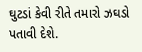ઘુટડાં કેવી રીતે તમારો ઝઘડો પતાવી દેશે.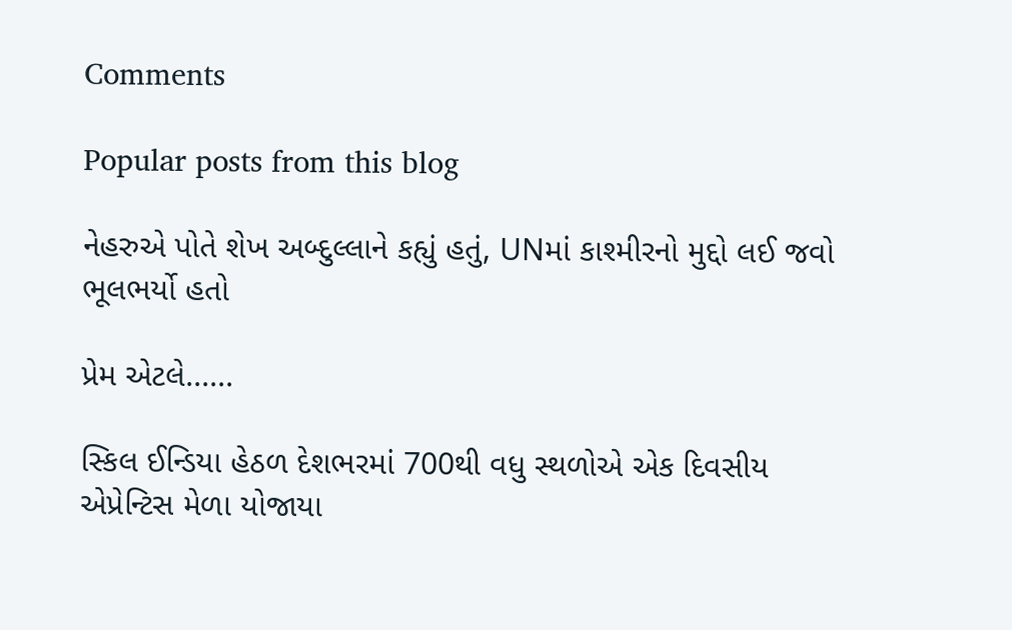Comments

Popular posts from this blog

નેહરુએ પોતે શેખ અબ્દુલ્લાને કહ્યું હતું, UNમાં કાશ્મીરનો મુદ્દો લઈ જવો ભૂલભર્યો હતો

પ્રેમ એટલે......

સ્કિલ ઈન્ડિયા હેઠળ દેશભરમાં 700થી વધુ સ્થળોએ એક દિવસીય એપ્રેન્ટિસ મેળા યોજાયા